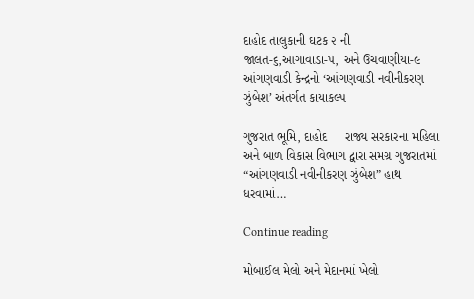દાહોદ તાલુકાની ઘટક ૨ ની જાલત-૬,આગાવાડા-૫, અને ઉચવાણીયા-૯ આંગણવાડી કેન્દ્રનો ‘આંગણવાડી નવીનીકરણ ઝુંબેશ’ અંતર્ગત કાયાકલ્પ

ગુજરાત ભૂમિ, દાહોદ     રાજ્ય સરકારના મહિલા અને બાળ વિકાસ વિભાગ દ્વારા સમગ્ર ગુજરાતમાં “આંગણવાડી નવીનીકરણ ઝુંબેશ” હાથ ધરવામાં…

Continue reading

મોબાઈલ મેલો અને મેદાનમાં ખેલો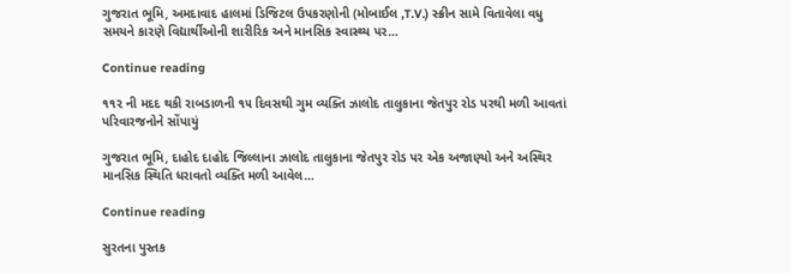ગુજરાત ભૂમિ, અમદાવાદ હાલમાં ડિજિટલ ઉપકરણોની (મોબાઈલ ,T.V.) સ્ક્રીન સામે વિતાવેલા વધુ સમયને કારણે વિદ્યાર્થીઓની શારીરિક અને માનસિક સ્વાસ્થ્ય પર…

Continue reading

૧૧૨ ની મદદ થકી રાબડાળની ૧૫ દિવસથી ગુમ વ્યક્તિ ઝાલોદ તાલુકાના જેતપુર રોડ પરથી મળી આવતાં પરિવારજનોને સોંપાયું

ગુજરાત ભૂમિ, દાહોદ દાહોદ જિલ્લાના ઝાલોદ તાલુકાના જેતપુર રોડ પર એક અજાણ્યો અને અસ્થિર માનસિક સ્થિતિ ધરાવતો વ્યક્તિ મળી આવેલ…

Continue reading

સુરતના પુસ્તક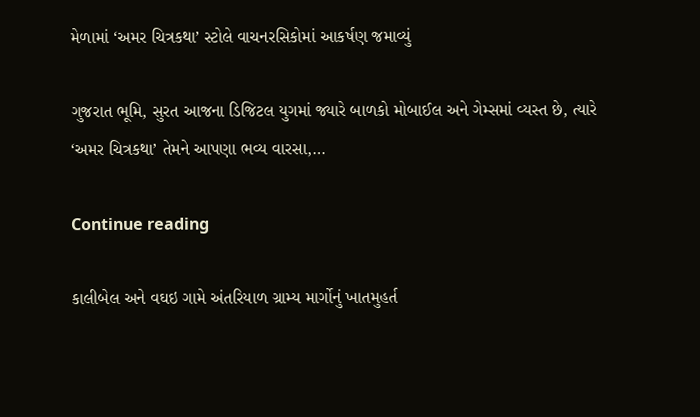મેળામાં ‘અમર ચિત્રકથા’ સ્ટોલે વાચનરસિકોમાં આકર્ષણ જમાવ્યું

ગુજરાત ભૂમિ, સુરત આજના ડિજિટલ યુગમાં જ્યારે બાળકો મોબાઈલ અને ગેમ્સમાં વ્યસ્ત છે, ત્યારે ‘અમર ચિત્રકથા’ તેમને આપણા ભવ્ય વારસા,…

Continue reading

કાલીબેલ અને વઘઇ ગામે અંતરિયાળ ગ્રામ્ય માર્ગોનું ખાતમુહર્ત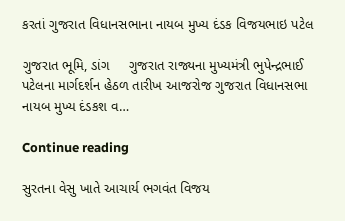કરતાં ગુજરાત વિધાનસભાના નાયબ મુખ્ય દંડક વિજયભાઇ પટેલ

ગુજરાત ભૂમિ, ડાંગ     ગુજરાત રાજ્યના મુખ્યમંત્રી ભુપેન્દ્રભાઈ પટેલના માર્ગદર્શન હેઠળ તારીખ આજરોજ ગુજરાત વિધાનસભા નાયબ મુખ્ય દંડકશ વ…

Continue reading

સુરતના વેસુ ખાતે આચાર્ય ભગવંત વિજય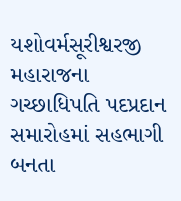યશોવર્મસૂરીશ્વરજી મહારાજના ગચ્છાધિપતિ પદપ્રદાન સમારોહમાં સહભાગી બનતા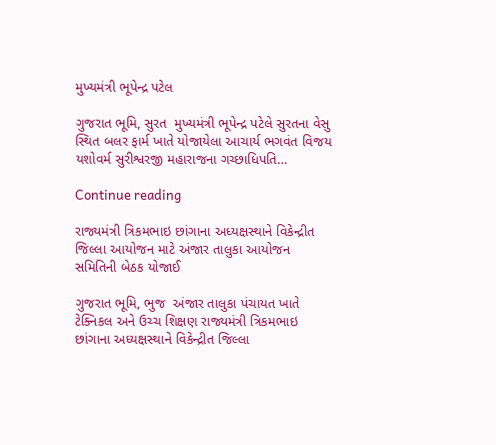મુખ્યમંત્રી ભૂપેન્દ્ર પટેલ

ગુજરાત ભૂમિ, સુરત  મુખ્યમંત્રી ભૂપેન્દ્ર પટેલે સુરતના વેસુ સ્થિત બલર ફાર્મ ખાતે યોજાયેલા આચાર્ય ભગવંત વિજય યશોવર્મ સુરીશ્વરજી મહારાજના ગચ્છાધિપતિ…

Continue reading

રાજ્યમંત્રી ત્રિકમભાઇ છાંગાના અધ્યક્ષસ્થાને વિકેન્દ્રીત જિલ્લા આયોજન માટે અંજાર તાલુકા આયોજન સમિતિની બેઠક યોજાઈ

ગુજરાત ભૂમિ, ભુજ  અંજાર તાલુકા પંચાયત ખાતે ટેક્નિકલ અને ઉચ્ચ શિક્ષણ રાજ્યમંત્રી ત્રિકમભાઇ છાંગાના અધ્યક્ષસ્થાને વિકેન્દ્રીત જિલ્લા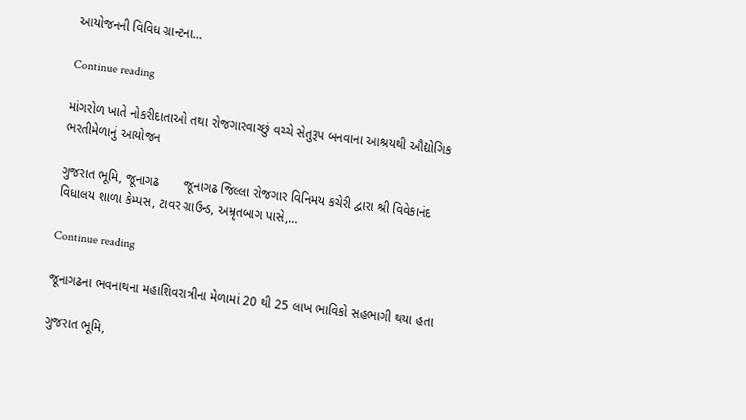આયોજનની વિવિધ ગ્રાન્ટના…

Continue reading

માંગરોળ ખાતે નોકરીદાતાઓ તથા રોજગારવાચ્છું વચ્ચે સેતુરૂપ બનવાના આશ્રયથી ઔદ્યોગિક ભરતીમેળાનું આયોજન

ગુજરાત ભૂમિ, જૂનાગઢ       જૂનાગઢ જિલ્લા રોજગાર વિનિમય કચેરી દ્વારા શ્રી વિવેકાનંદ વિધાલય શાળા કેમ્પસ, ટાવર ગ્રાઉન્ડ, અમ્રૃતબાગ પાસે,…

Continue reading

જૂનાગઢના ભવનાથના મહાશિવરાત્રીના મેળામાં 20 થી 25 લાખ ભાવિકો સહભાગી થયા હતા

ગુજરાત ભૂમિ,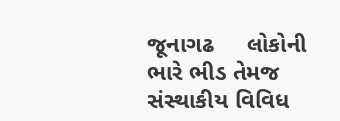જૂનાગઢ     લોકોની ભારે ભીડ તેમજ સંસ્થાકીય વિવિધ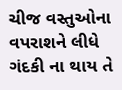ચીજ વસ્તુઓના વપરાશને લીધે ગંદકી ના થાય તે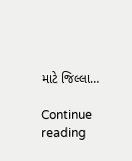માટે જિલ્લા…

Continue reading